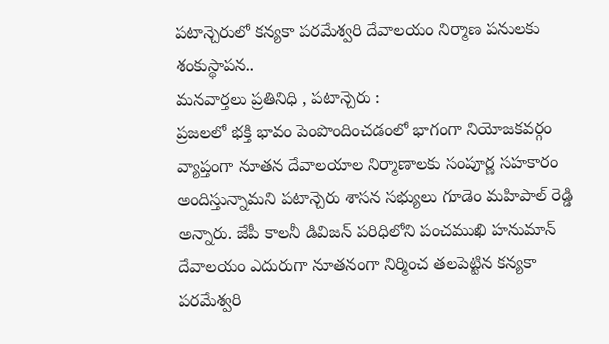పటాన్చెరులో కన్యకా పరమేశ్వరి దేవాలయం నిర్మాణ పనులకు శంకుస్థాపన..
మనవార్తలు ప్రతినిధి , పటాన్చెరు :
ప్రజలలో భక్తి భావం పెంపొందించడంలో భాగంగా నియోజకవర్గం వ్యాప్తంగా నూతన దేవాలయాల నిర్మాణాలకు సంపూర్ణ సహకారం అందిస్తున్నామని పటాన్చెరు శాసన సభ్యులు గూడెం మహిపాల్ రెడ్డి అన్నారు. జేపీ కాలనీ డివిజన్ పరిధిలోని పంచముఖి హనుమాన్ దేవాలయం ఎదురుగా నూతనంగా నిర్మించ తలపెట్టిన కన్యకా పరమేశ్వరి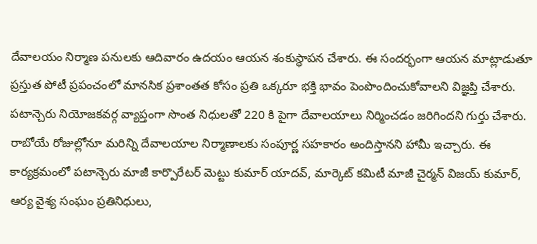దేవాలయం నిర్మాణ పనులకు ఆదివారం ఉదయం ఆయన శంకుస్థాపన చేశారు. ఈ సందర్భంగా ఆయన మాట్లాడుతూ ప్రస్తుత పోటీ ప్రపంచంలో మానసిక ప్రశాంతత కోసం ప్రతి ఒక్కరూ భక్తి భావం పెంపొందించుకోవాలని విజ్ఞప్తి చేశారు. పటాన్చెరు నియోజకవర్గ వ్యాప్తంగా సొంత నిధులతో 220 కి పైగా దేవాలయాలు నిర్మించడం జరిగిందని గుర్తు చేశారు. రాబోయే రోజుల్లోనూ మరిన్ని దేవాలయాల నిర్మాణాలకు సంపూర్ణ సహకారం అందిస్తానని హామీ ఇచ్చారు. ఈ కార్యక్రమంలో పటాన్చెరు మాజీ కార్పొరేటర్ మెట్టు కుమార్ యాదవ్, మార్కెట్ కమిటీ మాజీ చైర్మన్ విజయ్ కుమార్, ఆర్య వైశ్య సంఘం ప్రతినిధులు,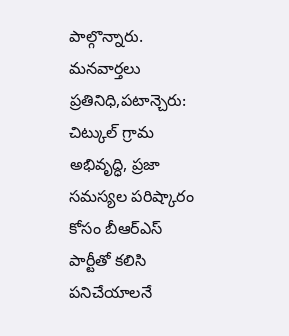పాల్గొన్నారు.
మనవార్తలు ప్రతినిధి,పటాన్చెరు: చిట్కుల్ గ్రామ అభివృద్ధి, ప్రజా సమస్యల పరిష్కారం కోసం బీఆర్ఎస్ పార్టీతో కలిసి పనిచేయాలనే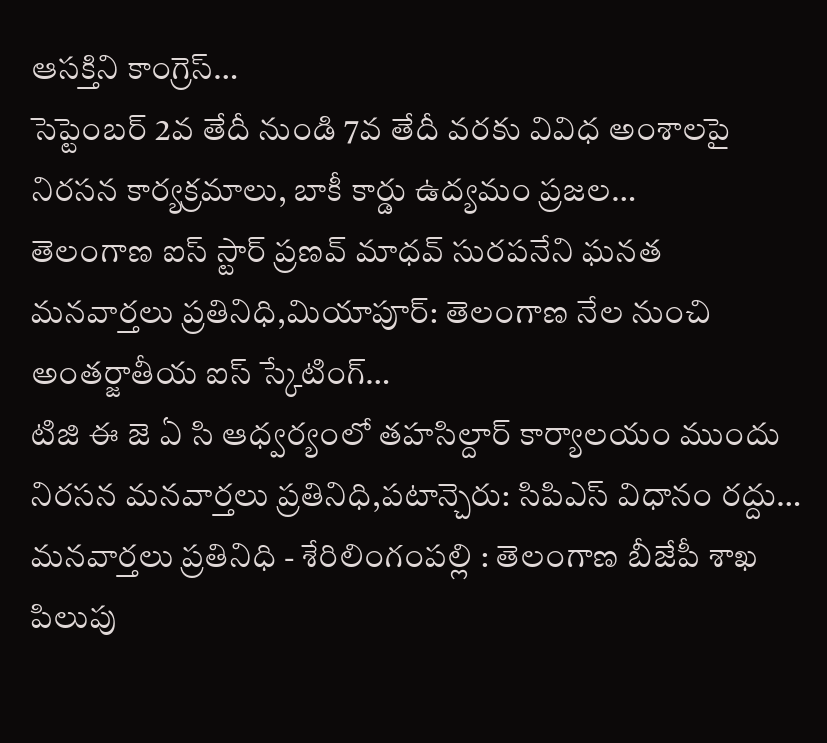ఆసక్తిని కాంగ్రెస్…
సెప్టెంబర్ 2వ తేదీ నుండి 7వ తేదీ వరకు వివిధ అంశాలపై నిరసన కార్యక్రమాలు, బాకీ కార్డు ఉద్యమం ప్రజల…
తెలంగాణ ఐస్ స్టార్ ప్రణవ్ మాధవ్ సురపనేని ఘనత మనవార్తలు ప్రతినిధి,మియాపూర్: తెలంగాణ నేల నుంచి అంతర్జాతీయ ఐస్ స్కేటింగ్…
టిజి ఈ జె ఏ సి ఆధ్వర్యంలో తహసిల్దార్ కార్యాలయం ముందు నిరసన మనవార్తలు ప్రతినిధి,పటాన్చెరు: సిపిఎస్ విధానం రద్దు…
మనవార్తలు ప్రతినిధి - శేరిలింగంపల్లి : తెలంగాణ బీజేపీ శాఖ పిలుపు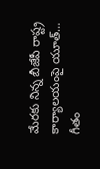మేరకు నిన్న బీజేపీ రాష్ట్ర కార్యాలయంపై యూత్…
గీతం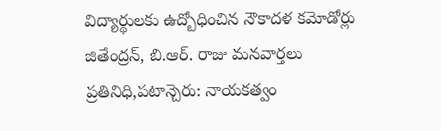విద్యార్థులకు ఉద్బోధించిన నౌకాదళ కమోడోర్లు జితేంద్రన్, బి.ఆర్. రాజు మనవార్తలు ప్రతినిధి,పటాన్చెరు: నాయకత్వం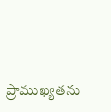ప్రాముఖ్యతను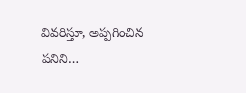వివరిస్తూ, అప్పగించిన పనిని…